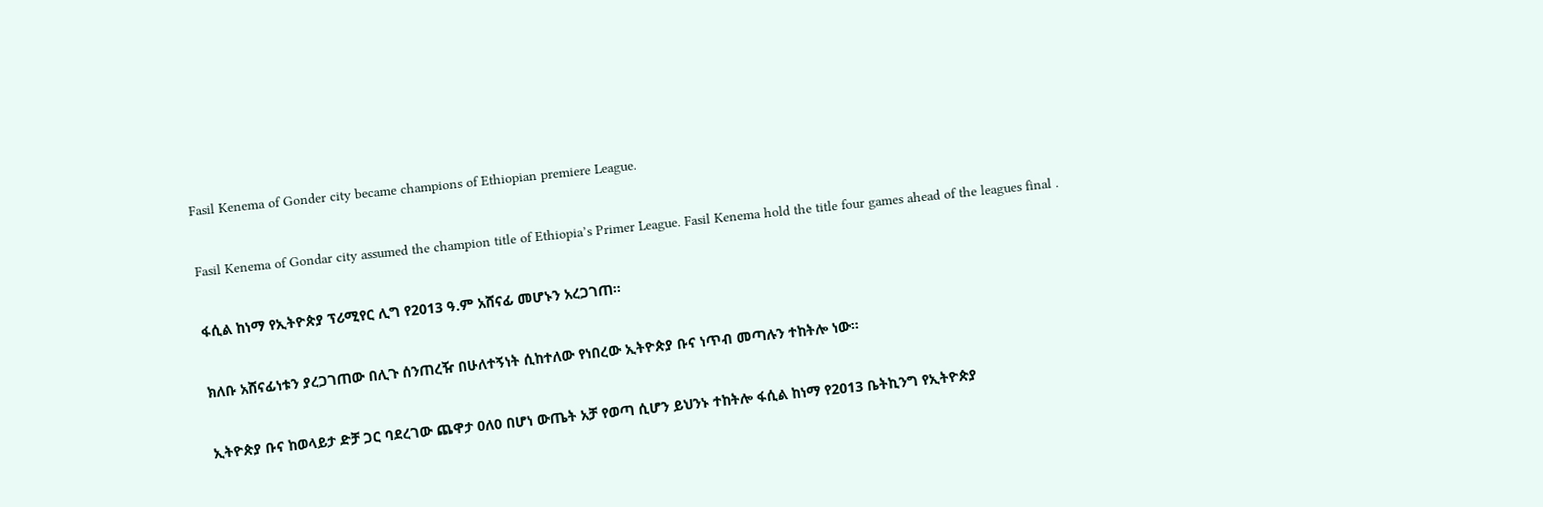Fasil Kenema of Gonder city became champions of Ethiopian premiere League.

Fasil Kenema of Gondar city assumed the champion title of Ethiopia’s Primer League. Fasil Kenema hold the title four games ahead of the leagues final .

ፋሲል ከነማ የኢትዮጵያ ፕሪሚየር ሊግ የ2013 ዓ.ም አሸናፊ መሆኑን አረጋገጠ።

ክለቡ አሸናፊነቱን ያረጋገጠው በሊጉ ሰንጠረዥ በሁለተኝነት ሲከተለው የነበረው ኢትዮጵያ ቡና ነጥብ መጣሉን ተከትሎ ነው።

ኢትዮጵያ ቡና ከወላይታ ድቻ ጋር ባደረገው ጨዋታ 0ለ0 በሆነ ውጤት አቻ የወጣ ሲሆን ይህንኑ ተከትሎ ፋሲል ከነማ የ2013 ቤትኪንግ የኢትዮጵያ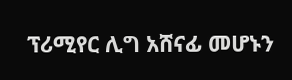ፕሪሚየር ሊግ አሸናፊ መሆኑን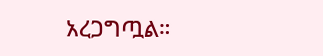አረጋግጧል።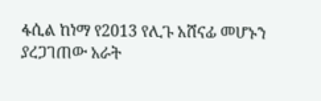ፋሲል ከነማ የ2013 የሊጉ አሸናፊ መሆኑን ያረጋገጠው አራት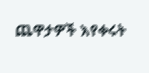ጨዋታዎች እየቀሩት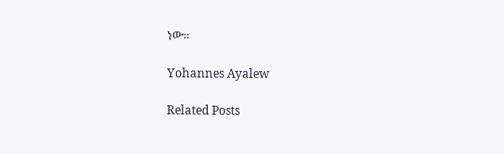ነው።

Yohannes Ayalew

Related Posts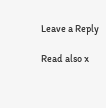Leave a Reply

Read also x